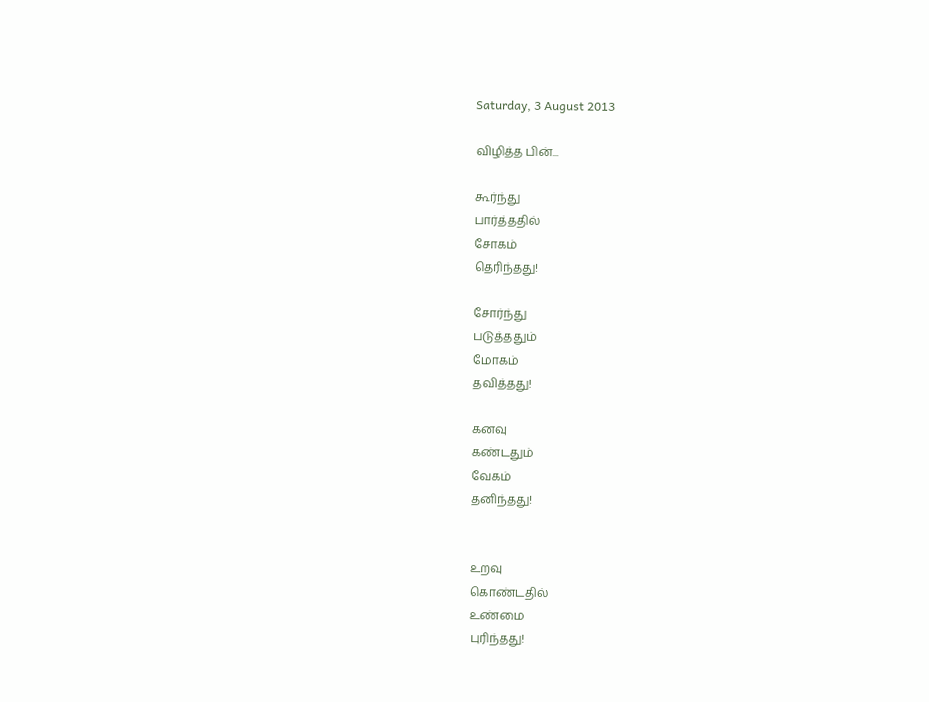Saturday, 3 August 2013

விழித்த பின்...

கூர்ந்து
பார்த்ததில்
சோகம்
தெரிந்தது!

சோர்ந்து
படுத்ததும்
மோகம்
தவித்தது!

கனவு
கண்டதும்
வேகம்
தனிந்தது!


உறவு
கொண்டதில்
உண்மை
புரிந்தது!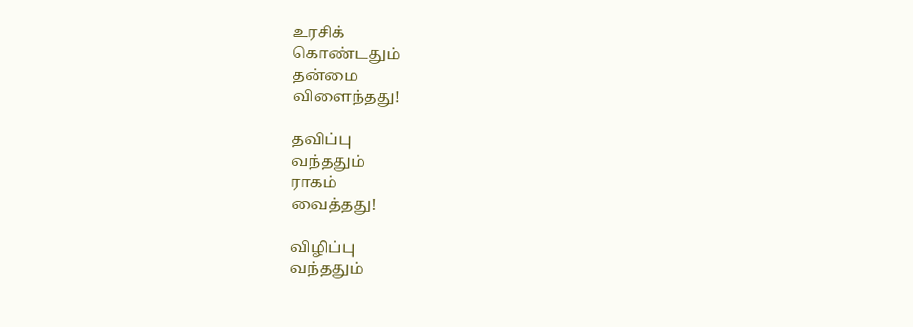உரசிக்
கொண்டதும்
தன்மை
விளைந்தது!

தவிப்பு
வந்ததும்
ராகம்
வைத்தது!

விழிப்பு
வந்ததும்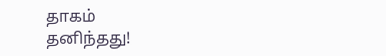தாகம்
தனிந்தது!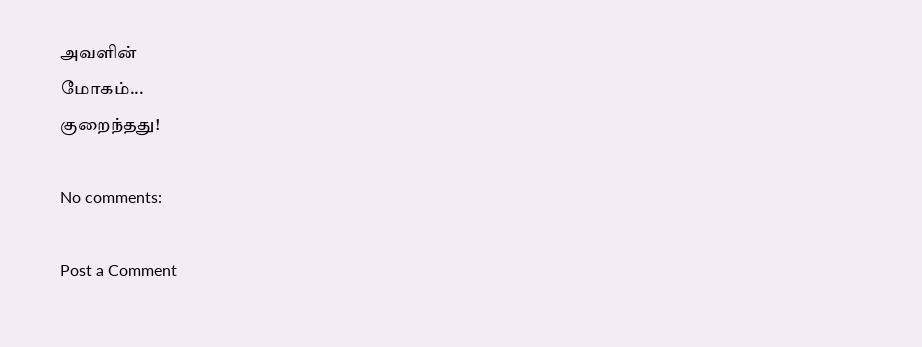அவளின்
மோகம்...
குறைந்தது!

No comments:

Post a Comment